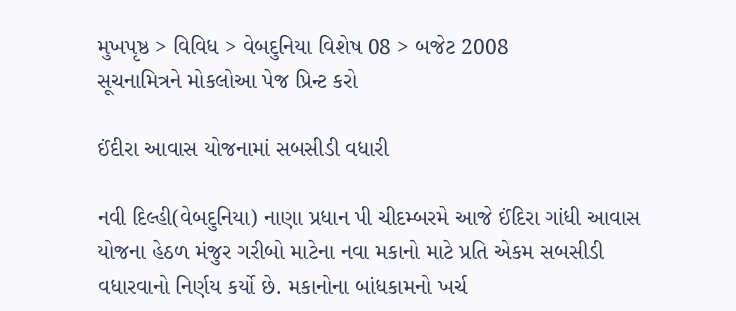મુખપૃષ્ઠ > વિવિધ > વેબદુનિયા વિશેષ 08 > બજેટ 2008
સૂચનામિત્રને મોકલોઆ પેજ પ્રિન્ટ કરો

ઈંદીરા આવાસ યોજનામાં સબસીડી વધારી

નવી દિલ્હી(વેબદુનિયા) નાણા પ્રધાન પી ચીદમ્બરમે આજે ઈંદિરા ગાંધી આવાસ યોજના હેઠળ મંજુર ગરીબો માટેના નવા મકાનો માટે પ્રતિ એકમ સબસીડી વધારવાનો નિર્ણય કર્યો છે. મકાનોના બાંધકામનો ખર્ચ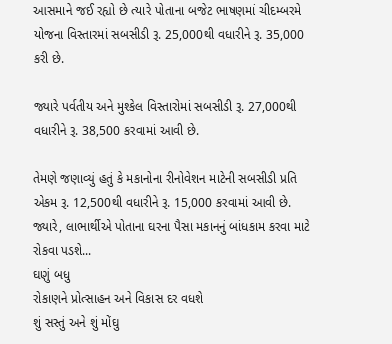આસમાને જઈ રહ્યો છે ત્યારે પોતાના બજેટ ભાષણમાં ચીદમ્બરમે યોજના વિસ્તારમાં સબસીડી રૂ. 25,000થી વધારીને રૂ. 35,000 કરી છે.

જ્યારે પર્વતીય અને મુશ્કેલ વિસ્તારોમાં સબસીડી રૂ. 27,000થી વધારીને રૂ. 38,500 કરવામાં આવી છે.

તેમણે જણાવ્યું હતું કે મકાનોના રીનોવેશન માટેની સબસીડી પ્રતિ એકમ રૂ. 12,500થી વધારીને રૂ. 15,000 કરવામાં આવી છે. જ્યારે, લાભાર્થીએ પોતાના ઘરના પૈસા મકાનનું બાંધકામ કરવા માટે રોકવા પડશે...
ઘણું બધુ
રોકાણને પ્રોત્સાહન અને વિકાસ દર વધશે
શું સસ્તું અને શું મોંઘુ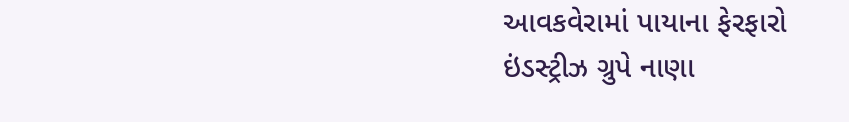આવકવેરામાં પાયાના ફેરફારો
ઇંડસ્ટ્રીઝ ગ્રુપે નાણા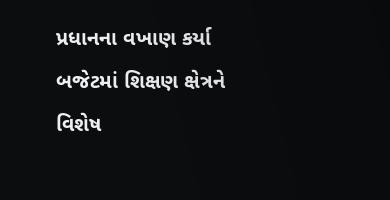પ્રધાનના વખાણ કર્યા
બજેટમાં શિક્ષણ ક્ષેત્રને વિશેષ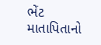ભેંટ
માતાપિતાનો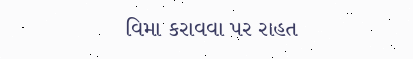વિમા કરાવવા પર રાહત